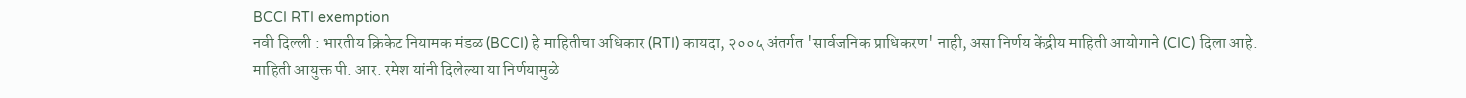BCCI RTI exemption
नवी दिल्ली : भारतीय क्रिकेट नियामक मंडळ (BCCI) हे माहितीचा अधिकार (RTI) कायदा, २००५ अंतर्गत 'सार्वजनिक प्राधिकरण' नाही, असा निर्णय केंद्रीय माहिती आयोगाने (CIC) दिला आहे. माहिती आयुक्त पी. आर. रमेश यांनी दिलेल्या या निर्णयामुळे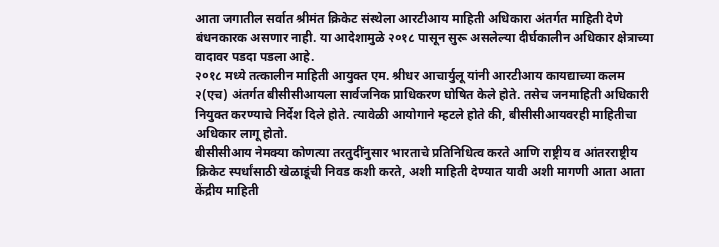आता जगातील सर्वात श्रीमंत क्रिकेट संस्थेला आरटीआय माहिती अधिकारा अंतर्गत माहिती देणे बंधनकारक असणार नाही. या आदेशामुळे २०१८ पासून सुरू असलेल्या दीर्घकालीन अधिकार क्षेत्राच्या वादावर पडदा पडला आहे.
२०१८ मध्ये तत्कालीन माहिती आयुक्त एम. श्रीधर आचार्युलू यांनी आरटीआय कायद्याच्या कलम २(एच) अंतर्गत बीसीसीआयला सार्वजनिक प्राधिकरण घोषित केले होते. तसेच जनमाहिती अधिकारी नियुक्त करण्याचे निर्देश दिले होते. त्यावेळी आयोगाने म्हटले होते की, बीसीसीआयवरही माहितीचा अधिकार लागू होतो.
बीसीसीआय नेमक्या कोणत्या तरतुदींनुसार भारताचे प्रतिनिधित्व करते आणि राष्ट्रीय व आंतरराष्ट्रीय क्रिकेट स्पर्धांसाठी खेळाडूंची निवड कशी करते, अशी माहिती देण्यात यावी अशी मागणी आता आता केंद्रीय माहिती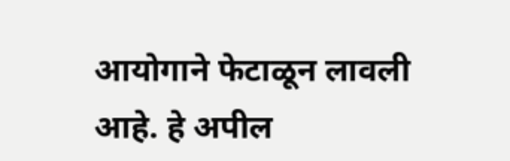आयोगाने फेटाळून लावली आहे. हे अपील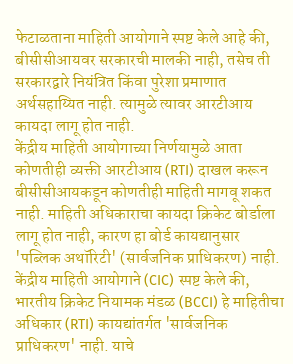फेटाळताना माहिती आयोगाने स्पष्ट केले आहे की, बीसीसीआयवर सरकारची मालकी नाही, तसेच ती सरकारद्वारे नियंत्रित किंवा पुरेशा प्रमाणात अर्थसहाय्यित नाही. त्यामुळे त्यावर आरटीआय कायदा लागू होत नाही.
केंद्रीय माहिती आयोगाच्या निर्णयामुळे आता कोणतीही व्यक्ती आरटीआय (RTI) दाखल करून बीसीसीआयकडून कोणतीही माहिती मागवू शकत नाही. माहिती अधिकाराचा कायदा क्रिकेट बोर्डाला लागू होत नाही, कारण हा बोर्ड कायद्यानुसार 'पब्लिक अथॉरिटी' (सार्वजनिक प्राधिकरण) नाही. केंद्रीय माहिती आयोगाने (CIC) स्पष्ट केले की, भारतीय क्रिकेट नियामक मंडळ (BCCI) हे माहितीचा अधिकार (RTI) कायद्यांतर्गत 'सार्वजनिक प्राधिकरण' नाही. याचे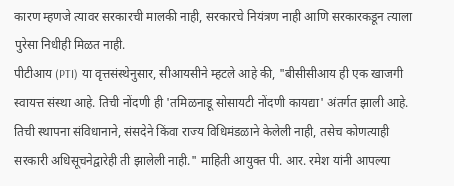कारण म्हणजे त्यावर सरकारची मालकी नाही, सरकारचे नियंत्रण नाही आणि सरकारकडून त्याला पुरेसा निधीही मिळत नाही.
पीटीआय (PTI) या वृत्तसंस्थेनुसार, सीआयसीने म्हटले आहे की, "बीसीसीआय ही एक खाजगी स्वायत्त संस्था आहे. तिची नोंदणी ही 'तमिळनाडू सोसायटी नोंदणी कायद्या' अंतर्गत झाली आहे. तिची स्थापना संविधानाने, संसदेने किंवा राज्य विधिमंडळाने केलेली नाही, तसेच कोणत्याही सरकारी अधिसूचनेद्वारेही ती झालेली नाही." माहिती आयुक्त पी. आर. रमेश यांनी आपल्या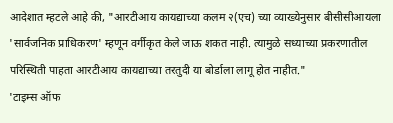आदेशात म्हटले आहे की, "आरटीआय कायद्याच्या कलम २(एच) च्या व्याख्येनुसार बीसीसीआयला 'सार्वजनिक प्राधिकरण' म्हणून वर्गीकृत केले जाऊ शकत नाही. त्यामुळे सध्याच्या प्रकरणातील परिस्थिती पाहता आरटीआय कायद्याच्या तरतुदी या बोर्डाला लागू होत नाहीत."
'टाइम्स ऑफ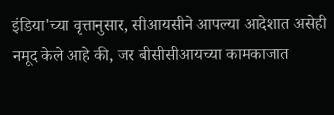इंडिया'च्या वृत्तानुसार, सीआयसीने आपल्या आदेशात असेही नमूद केले आहे की, जर बीसीसीआयच्या कामकाजात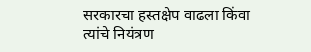सरकारचा हस्तक्षेप वाढला किंवा त्यांचे नियंत्रण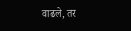वाढले, तर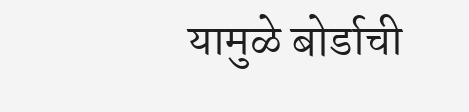यामुळे बोर्डाची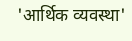'आर्थिक व्यवस्था'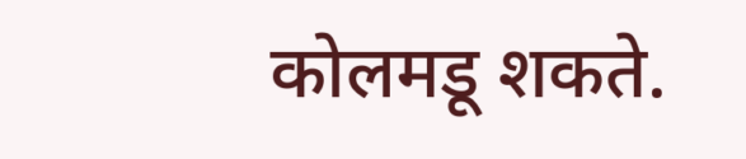कोलमडू शकते.